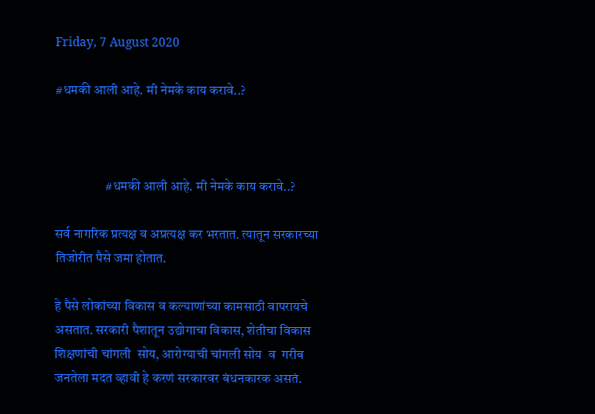Friday, 7 August 2020

#धमकी आली आहे. मी नेमके काय करावे..?



                   #धमकी आली आहे. मी नेमके काय करावे..?

सर्व नागरिक प्रत्यक्ष व अप्रत्यक्ष कर भरतात. त्यातून सरकारच्या तिजोरीत पैसे जमा होतात.

हे पैसे लोकांच्या विकास व कल्याणांच्या कामसाठी वापरायचे असतात. सरकारी पैशातून उद्योगाचा विकास, शेतीचा विकास  शिक्षणांची चांगली  सोय, आरोग्याची चांगली सोय  व  गरीब जनतेला मदत व्हावी हे करणं सरकारवर बंधनकारक असतं.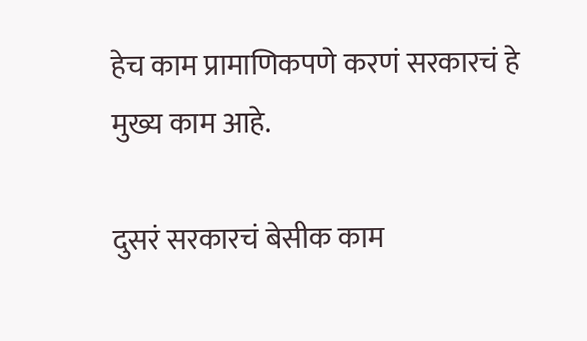हेच काम प्रामाणिकपणे करणं सरकारचं हे मुख्य काम आहे.

दुसरं सरकारचं बेसीक काम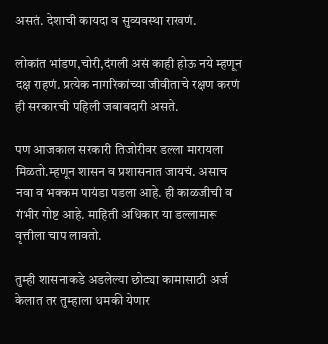असतं. देशाची कायदा व सुव्यवस्था राखणं.

लोकांत भांडण,चोरी,दंगली असं काही होऊ नये म्हणून दक्ष राहणं. प्रत्येक नागरिकांच्या जीवीताचे रक्षण करणं ही सरकारची पहिली जबाबदारी असते.

पण आजकाल सरकारी तिजोरीवर डल्ला मारायला मिळतो.म्हणून शासन व प्रशासनात जायचं. असाच नवा व भक्कम पायंडा पडला आहे. ही काळजीची व गंभीर गोष्ट आहे. माहिती अधिकार या डल्लामारू वृत्तीला चाप लावतो.

तुम्ही शासनाकडे अडलेल्या छोट्या कामासाठी अर्ज केलात तर तुम्हाला धमकी येणार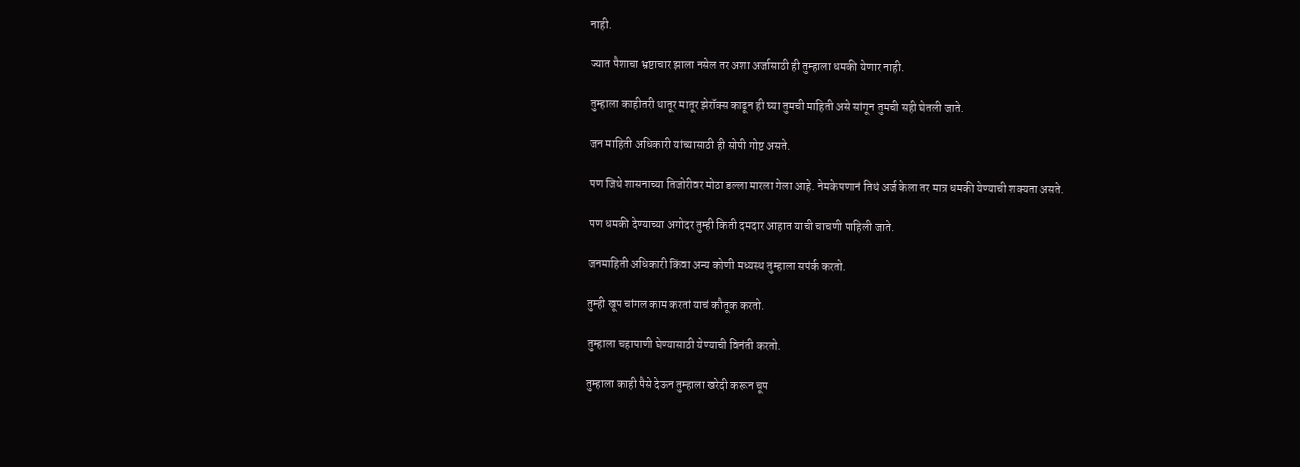नाही.

ज्यात पैशाचा भ्रष्टाचार झाला नसेल तर अशा अर्जासाठी ही तुम्हाला धमकी येणार नाही.

तुम्हाला काहीतरी थातूर मातूर झेरॉक्स काढून ही घ्या तुमची माहिती असे सांगून तुमची सही घेतली जाते.

जन माहिती अधिकारी यांच्यासाठी ही सोपी गोष्ट असते.

पण जिथे शासनाच्या तिजोरीवर मोठा डल्ला मारला गेला आहे. नेमकेपणानं तिथं अर्ज केला तर मात्र धमकी येण्याची शक्यता असते.

पण धमकी देण्याच्या अगोदर तुम्ही किती दमदार आहात याची चाचणी पाहिली जाते.

जनमाहिती अधिकारी किंवा अन्य कोणी मध्यस्थ तुम्हाला सपंर्क करतो.

तुम्ही खूप चांगल काम करतां याचं कौतूक करतो.

तुम्हाला चहापाणी घेण्यासाठी येण्याची विनंती करतो.

तुम्हाला काही पैसे देऊन तुम्हाला खरेदी करून चूप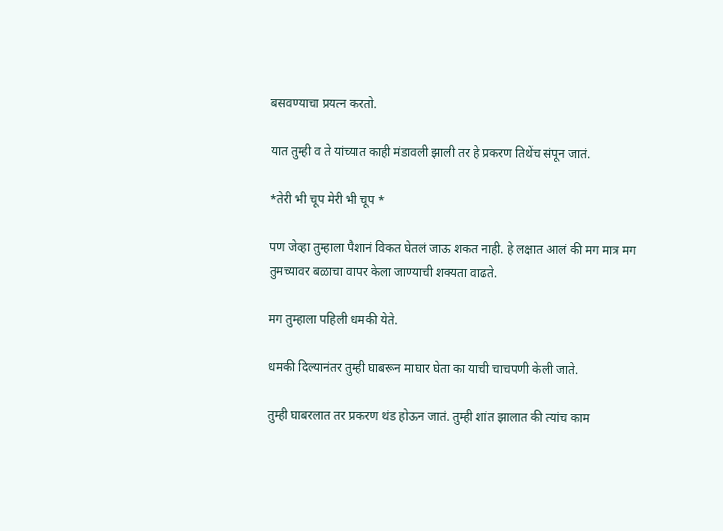बसवण्याचा प्रयत्न करतो.

यात तुम्ही व ते यांच्यात काही मंडावली झाली तर हे प्रकरण तिथेंच संपून जातं.

*तेरी भी चूप मेरी भी चूप *

पण जेव्हा तुम्हाला पैशानं विकत घेतलं जाऊ शकत नाही. हे लक्षात आलं की मग मात्र मग तुमच्यावर बळाचा वापर केला जाण्याची शक्यता वाढते.

मग तुम्हाला पहिली धमकी येते.

धमकी दिल्यानंतर तुम्ही घाबरून माघार घेता का याची चाचपणी केली जाते.

तुम्ही घाबरलात तर प्रकरण थंड होऊन जातं. तुम्ही शांत झालात की त्यांच काम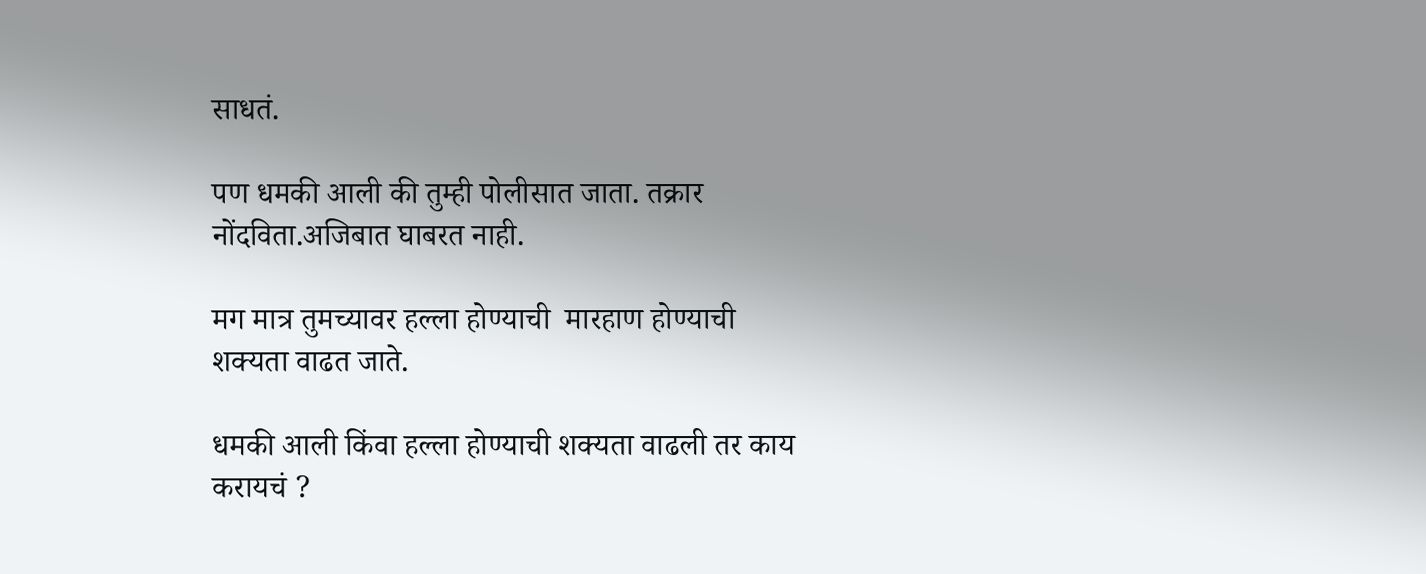साधतं.

पण धमकी आली की तुम्ही पोलीसात जाता. तक्रार नोंदविता.अजिबात घाबरत नाही.

मग मात्र तुमच्यावर हल्ला होण्याची  मारहाण होण्याची शक्यता वाढत जाते.

धमकी आली किंवा हल्ला होण्याची शक्यता वाढली तर काय करायचं ?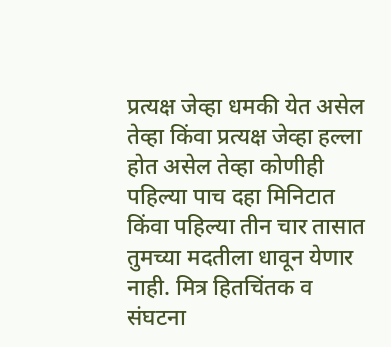प्रत्यक्ष जेव्हा धमकी येत असेल तेव्हा किंवा प्रत्यक्ष जेव्हा हल्ला होत असेल तेव्हा कोणीही पहिल्या पाच दहा मिनिटात किंवा पहिल्या तीन चार तासात तुमच्या मदतीला धावून येणार नाही. मित्र हितचिंतक व संघटना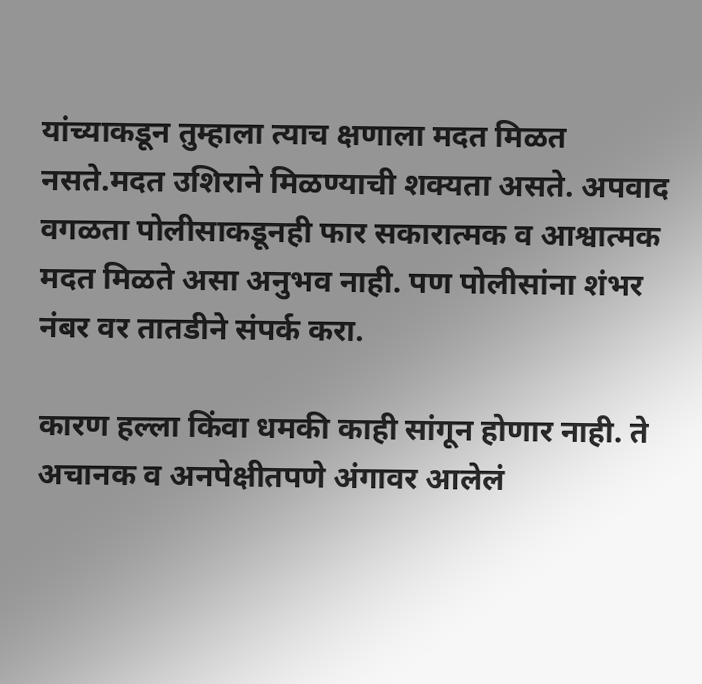यांच्याकडून तुम्हाला त्याच क्षणाला मदत मिळत नसते.मदत उशिराने मिळण्याची शक्यता असते. अपवाद वगळता पोलीसाकडूनही फार सकारात्मक व आश्वात्मक मदत मिळते असा अनुभव नाही. पण पोलीसांना शंभर नंबर वर तातडीने संपर्क करा.

कारण हल्ला किंवा धमकी काही सांगून होणार नाही. ते अचानक व अनपेक्षीतपणे अंगावर आलेलं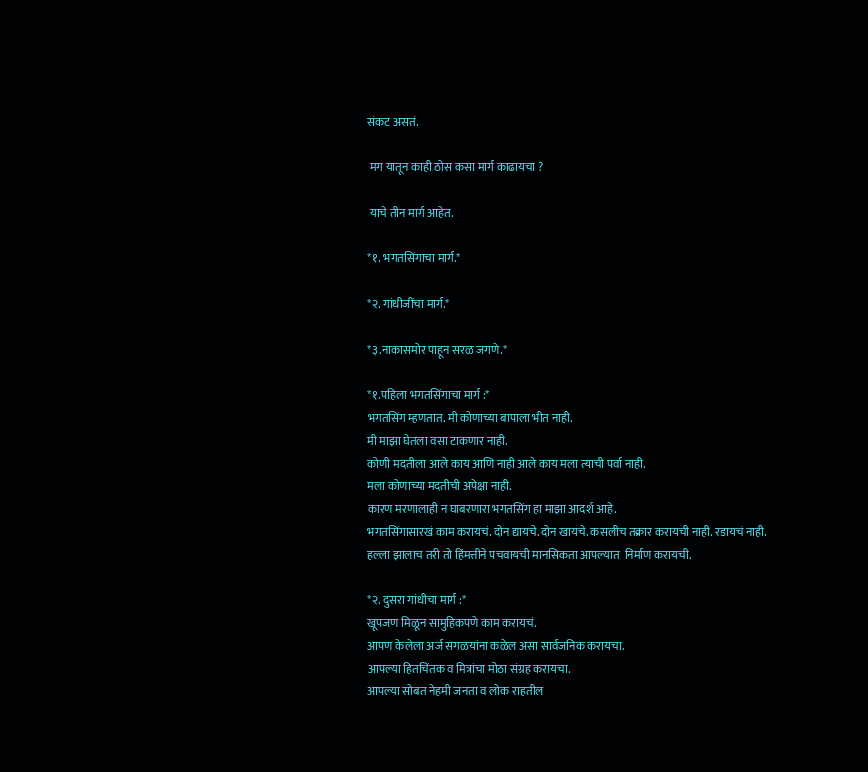संकट असतं.

 मग यातून काही ठोस कसा मार्ग काढायचा ?

 याचे तीन मार्ग आहेत.

*१. भगतसिंगाचा मार्ग.*

*२. गांधीजींचा मार्ग.*

*३.नाकासमोर पाहून सरळ जगणे.*

*१.पहिला भगतसिंगाचा मार्ग :*
भगतसिंग म्हणतात. मी कोणाच्या बापाला भीत नाही.
मी माझा घेतला वसा टाकणार नाही.
कोणी मदतीला आले काय आणि नाही आले काय मला त्याची पर्वा नाही.
मला कोणाच्या मदतीची अपेक्षा नाही.
कारण मरणालाही न घाबरणारा भगतसिंग हा माझा आदर्श आहे.
भगतसिंगासारखं काम करायचं. दोन द्यायचे. दोन खायचे. कसलीच तक्रार करायची नाही. रडायचं नाही.
हल्ला झालाच तरी तो हिंमत्तीने पचवायची मानसिकता आपल्यात  निर्माण करायची.

*२. दुसरा गांधीचा मार्ग :*
खूपजण मिळून सामुहिकपणे काम करायचं.
आपण केलेला अर्ज सगळयांना कळेल असा सार्वजनिक करायचा.
आपल्या हितचिंतक व मित्रांचा मोठा संग्रह करायचा.
आपल्या सोबत नेहमी जनता व लोक राहतील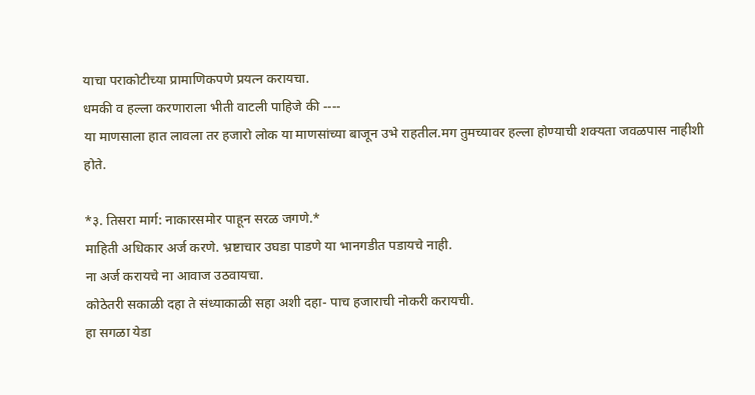याचा पराकोटीच्या प्रामाणिकपणे प्रयत्न करायचा.
धमकी व हल्ला करणाराला भीती वाटली पाहिजे की ----
या माणसाला हात लावला तर हजारो लोक या माणसांच्या बाजून उभे राहतील.मग तुमच्यावर हल्ला होण्याची शक्यता जवळपास नाहीशी होते.

*३. तिसरा मार्ग: नाकारसमोर पाहून सरळ जगणे.*
माहिती अधिकार अर्ज करणे. भ्रष्टाचार उघडा पाडणे या भानगडीत पडायचे नाही.
ना अर्ज करायचे ना आवाज उठवायचा.
कोठेतरी सकाळी दहा ते संध्याकाळी सहा अशी दहा- पाच हजाराची नोकरी करायची.
हा सगळा येडा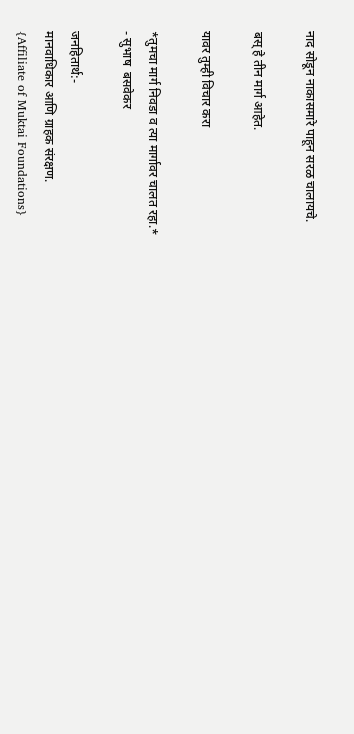नाद सोडून नाकासमारे पाहून सरळ चालायचे.

बस्‌ हे तीन मार्ग आहेत.

यावर तुम्ही विचार करा

*तुमचा मार्ग निवडा व त्या मार्गावर चालत रहा.*
- सुभाष  बसवेकर

जनहितार्थ:-
मानवाधिकार आणि ग्राहक संरक्षण.
{Affiliate of Muktai Foundations}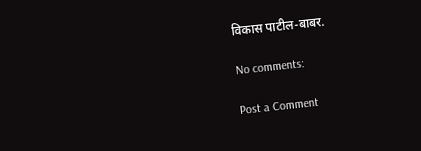विकास पाटील-बाबर.

No comments:

Post a Comment